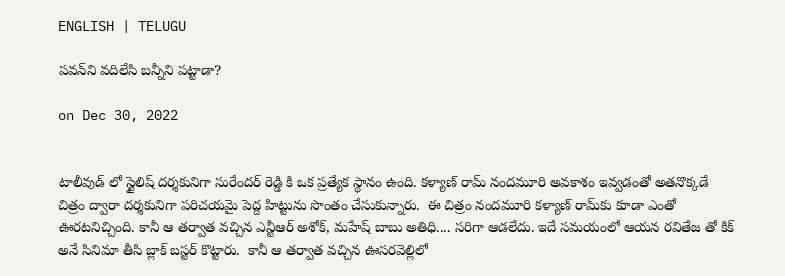ENGLISH | TELUGU

పవన్‌ని వదిలేసి బన్నీని పట్టాడా?

on Dec 30, 2022


టాలీవుడ్ లో స్టైలిష్ దర్శకునిగా సురేందర్ రెడ్డి కి ఒక ప్రత్యేక స్థానం ఉంది. కళ్యాణ్ రామ్ నందమూరి అవకాశం ఇవ్వడంతో అతనొక్కడే చిత్రం ద్వారా దర్శకునిగా పరిచయమై పెద్ద హిట్టును సొంతం చేసుకున్నారు.  ఈ చిత్రం నందమూరి కళ్యాణ్ రామ్‌కు కూడా ఎంతో ఊరటనిచ్చింది. కానీ ఆ తర్వాత వచ్చిన ఎన్టీఆర్ అశోక్, మహేష్ బాబు అతిధి.... సరిగా ఆడలేదు. ఇదే సమయంలో ఆయన రవితేజ తో కిక్ అనే సినిమా తీసి బ్లాక్ బస్టర్ కొట్టారు.  కానీ ఆ తర్వాత వచ్చిన ఊసరవెల్లిలో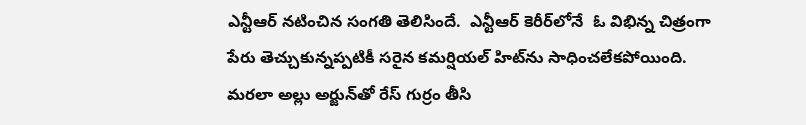ఎన్టీఆర్ నటించిన సంగ‌తి తెలిసిందే.  ఎన్టీఆర్ కెరీర్‌లోనే  ఓ విభిన్న చిత్రంగా పేరు తెచ్చుకున్నప్పటికీ సరైన కమర్షియల్ హిట్‌ను సాధించలేకపోయింది. మరలా అల్లు అర్జున్‌తో రేస్ గుర్రం తీసి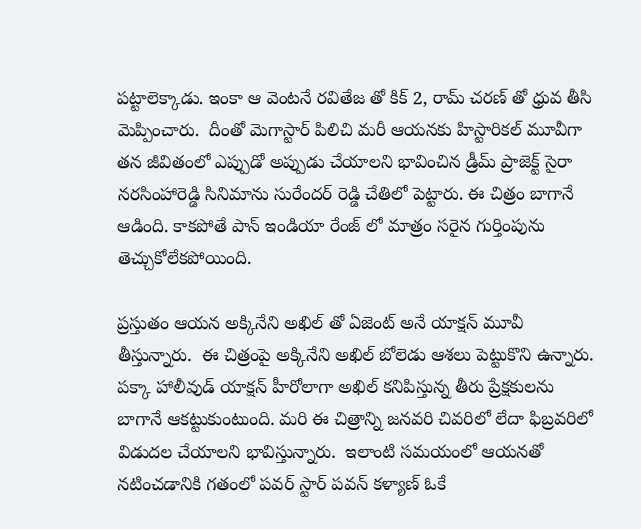పట్టాలెక్కాడు. ఇంకా ఆ వెంటనే రవితేజ తో కిక్ 2, రామ్ చరణ్ తో ధ్రువ తీసి మెప్పించారు.  దీంతో మెగాస్టార్ పిలిచి మరీ ఆయనకు హిస్టారికల్ మూవీగా తన జీవితంలో ఎప్పుడో అప్పుడు చేయాలని భావించిన డ్రీమ్ ప్రాజెక్ట్ సైరా నరసింహారెడ్డి సినిమాను సురేందర్ రెడ్డి చేతిలో పెట్టారు. ఈ చిత్రం బాగానే ఆడింది. కాకపోతే పాన్ ఇండియా రేంజ్ లో మాత్రం సరైన గుర్తింపును తెచ్చుకోలేకపోయింది.

ప్రస్తుతం ఆయన అక్కినేని అఖిల్ తో ఏజెంట్ అనే యాక్షన్ మూవీ తీస్తున్నారు.  ఈ చిత్రంపై అక్కినేని అఖిల్ బోలెడు ఆశలు పెట్టుకొని ఉన్నారు.  పక్కా హాలీవుడ్ యాక్షన్ హీరోలాగా అఖిల్ కనిపిస్తున్న తీరు ప్రేక్షకులను బాగానే ఆకట్టుకుంటుంది. మరి ఈ చిత్రాన్ని జనవరి చివరిలో లేదా ఫిబ్రవరిలో విడుదల చేయాలని భావిస్తున్నారు.  ఇలాంటి సమయంలో ఆయనతో నటించడానికి గతంలో పవర్ స్టార్ పవన్ కళ్యాణ్ ఓకే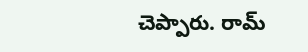చెప్పారు. రామ్‌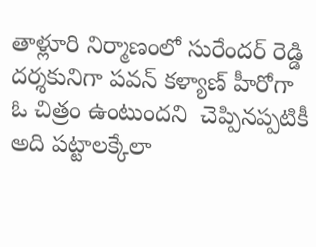తాళ్లూరి నిర్మాణంలో సురేందర్ రెడ్డి దర్శకునిగా పవన్ కళ్యాణ్ హీరోగా  ఓ చిత్రం ఉంటుందని  చెప్పిన‌ప్ప‌టికీ  అది పట్టాలక్కేలా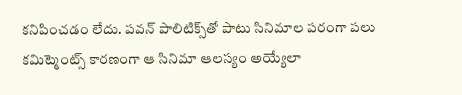కనిపించడం లేదు. పవన్ పాలిటిక్స్‌తో పాటు సినిమాల ప‌రంగా ప‌లు కమిట్మెంట్స్ కారణంగా ఆ సినిమా ఆలస్యం అయ్యేలా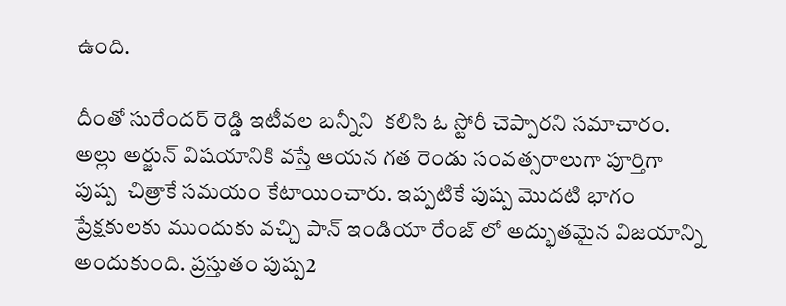ఉంది.

దీంతో సురేందర్ రెడ్డి ఇటీవల బన్నీని  కలిసి ఓ స్టోరీ చెప్పార‌ని సమాచారం. అల్లు అర్జున్ విషయానికి వస్తే ఆయన గత రెండు సంవత్సరాలుగా పూర్తిగా పుష్ప  చిత్రాకే సమయం కేటాయించారు. ఇప్పటికే పుష్ప మొద‌టి భాగం ప్రేక్షకులకు ముందుకు వచ్చి పాన్ ఇండియా రేంజ్ లో అద్భుతమైన విజయాన్ని అందుకుంది. ప్రస్తుతం పుష్ప2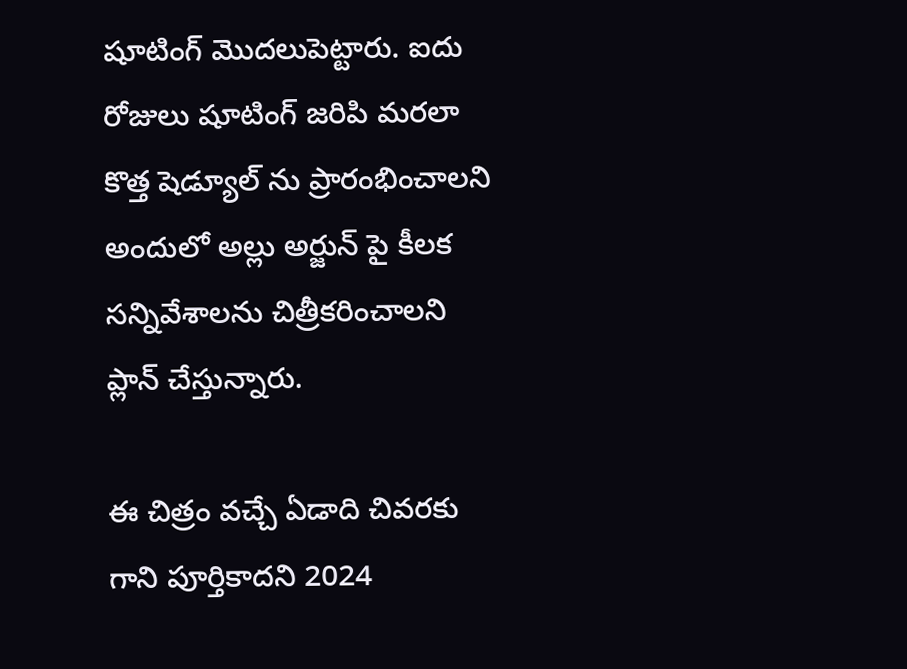షూటింగ్‌ మొదలుపెట్టారు. ఐదు రోజులు షూటింగ్ జరిపి మరలా కొత్త షెడ్యూల్ ను ప్రారంభించాలని అందులో అల్లు అర్జున్ పై కీలక సన్నివేశాలను చిత్రీకరించాలని ప్లాన్ చేస్తున్నారు.

ఈ చిత్రం వచ్చే ఏడాది చివరకు గాని పూర్తికాదని 2024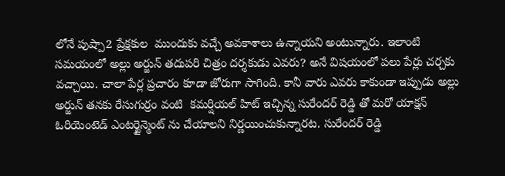లోనే పుష్పా2 ప్రేక్ష‌కుల  ముందుకు వచ్చే అవకాశాలు ఉన్నాయని అంటున్నారు. ఇలాంటి సమయంలో అల్లు అర్జున్ తదుపరి చిత్రం దర్శకుడు ఎవరు? అనే విషయంలో పలు పేర్లు చర్చకు వచ్చాయి. చాలా పేర్ల ప్రచారం కూడా జోరుగా సాగింది. కానీ వారు ఎవరు కాకుండా ఇప్పుడు అల్లు అర్జున్ తనకు రేసుగుర్రం వంటి  కమర్షియల్ హిట్ ఇచ్చిన్న సురేందర్ రెడ్డి తో మరో యాక్షన్ ఓరియెంటెడ్ ఎంటర్టైన్మెంట్ ను చేయాలని నిర్ణయించుకున్నార‌ట. సురేందర్ రెడ్డి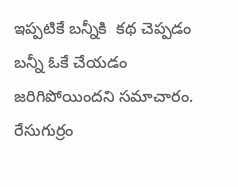ఇప్పటికే బన్నీకి  క‌థ‌ చెప్పడం బన్నీ ఓకే చేయడం జరిగిపోయిందని సమాచారం. రేసుగుర్రం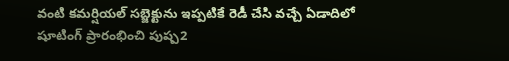వంటి కమర్షియల్ సబ్జెక్టును ఇప్పటికే రెడీ చేసి వచ్చే ఏడాదిలో షూటింగ్ ప్రారంభించి పుష్ప2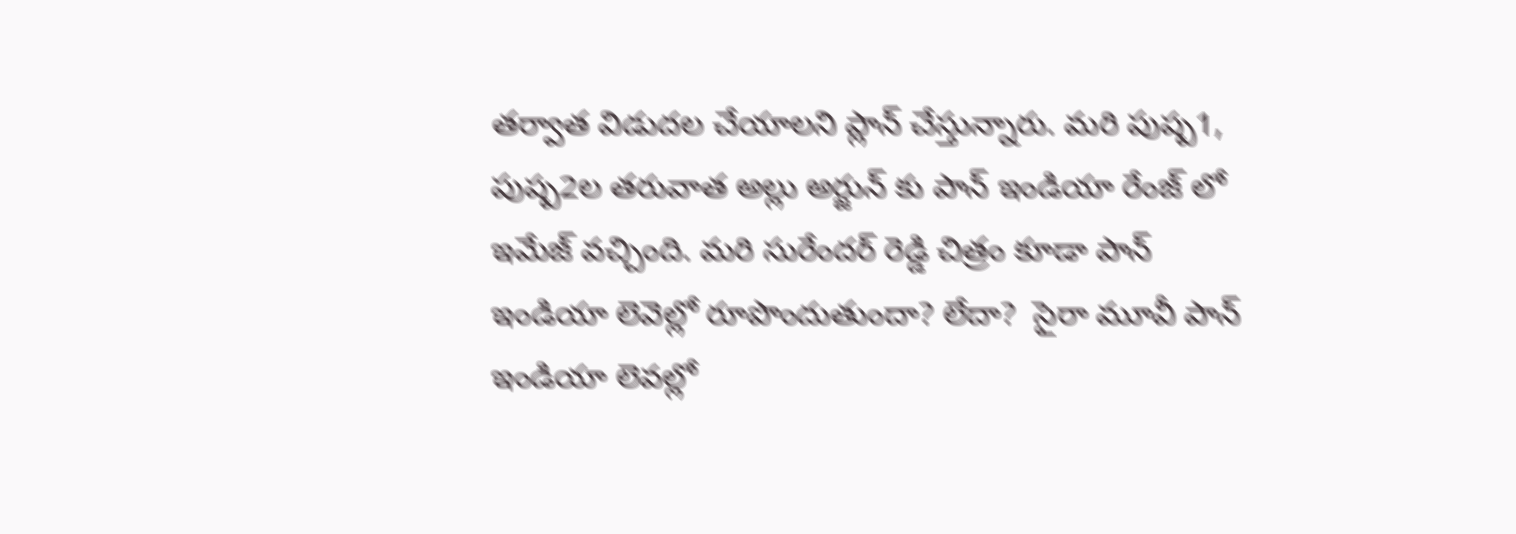తర్వాత విడుదల చేయాలని ప్లాన్ చేస్తున్నారు. మరి పుష్ప1, పుష్ప2ల తరువాత అల్లు అర్జున్ కు పాన్ ఇండియా రేంజ్ లో ఇమేజ్ వచ్చింది. మరి సురేందర్ రెడ్డి చిత్రం కూడా పాన్ ఇండియా లెవెల్లో రూపొందుతుందా? లేదా?  సైరా మూవీ పాన్ ఇండియా లెవ‌ల్లో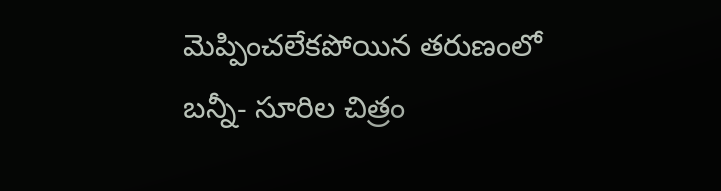మెప్పించ‌లేక‌పోయిన త‌రుణంలో బ‌న్నీ- సూరిల చిత్రం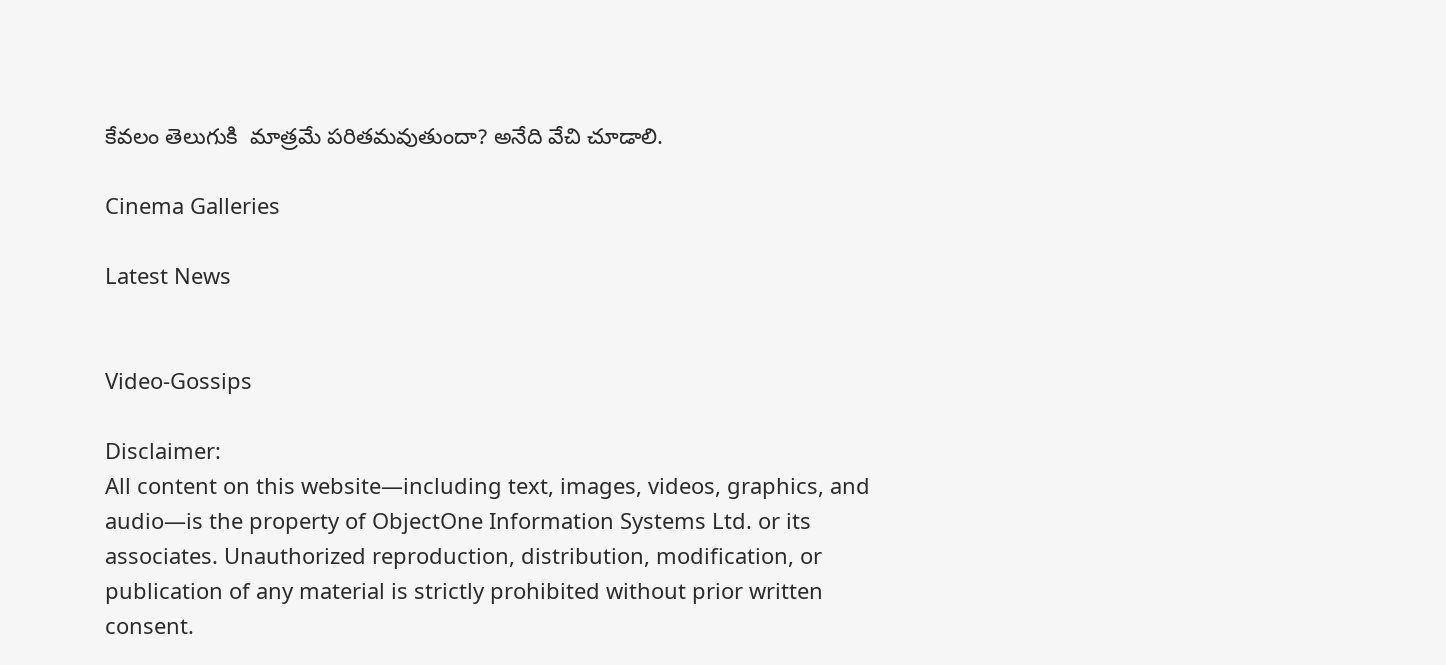కేవలం తెలుగుకి  మాత్రమే పరితమవుతుందా? అనేది వేచి చూడాలి.

Cinema Galleries

Latest News


Video-Gossips

Disclaimer:
All content on this website—including text, images, videos, graphics, and audio—is the property of ObjectOne Information Systems Ltd. or its associates. Unauthorized reproduction, distribution, modification, or publication of any material is strictly prohibited without prior written consent.